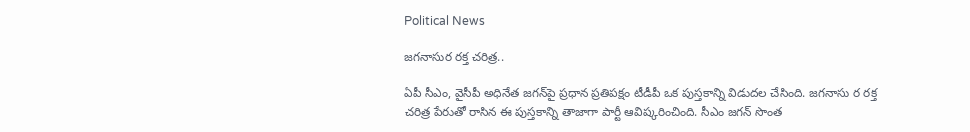Political News

జ‌గ‌నాసుర ర‌క్త చ‌రిత్ర‌..

ఏపీ సీఎం, వైసీపీ అధినేత జ‌గ‌న్‌పై ప్ర‌ధాన ప్ర‌తిప‌క్షం టీడీపీ ఒక పుస్త‌కాన్ని విడుద‌ల చేసింది. జ‌గ‌నాసు ర ర‌క్త చ‌రిత్ర‌ పేరుతో రాసిన ఈ పుస్త‌కాన్ని తాజాగా పార్టీ ఆవిష్క‌రించింది. సీఎం జ‌గ‌న్ సొంత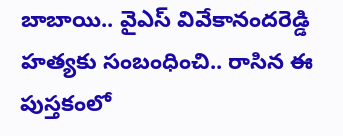బాబాయి.. వైఎస్ వివేకానంద‌రెడ్డి హ‌త్య‌కు సంబంధించి.. రాసిన ఈ పుస్త‌కంలో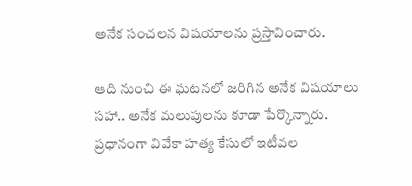అనేక సంచ‌ల‌న విష‌యాల‌ను ప్ర‌స్తావించారు.

ఆది నుంచి ఈ ఘ‌ట‌న‌లో జ‌రిగిన అనేక విష‌యాలు స‌హా.. అనేక మ‌లుపులను కూడా పేర్కొన్నారు. ప్ర‌ధానంగా వివేకా హత్య కేసులో ఇటీవ‌ల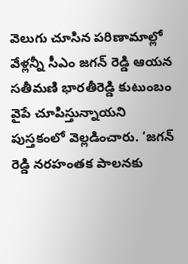వెలుగు చూసిన ప‌రిణామాల్లో వేళ్లన్నీ సీఎం జగన్ రెడ్డి ఆయ‌న స‌తీమ‌ణి భారతీరెడ్డి కుటుంబం వైపే చూపిస్తున్నాయని పుస్తకంలో వెల్లడించారు. ‘జగన్ రెడ్డి నరహంతక పాలనకు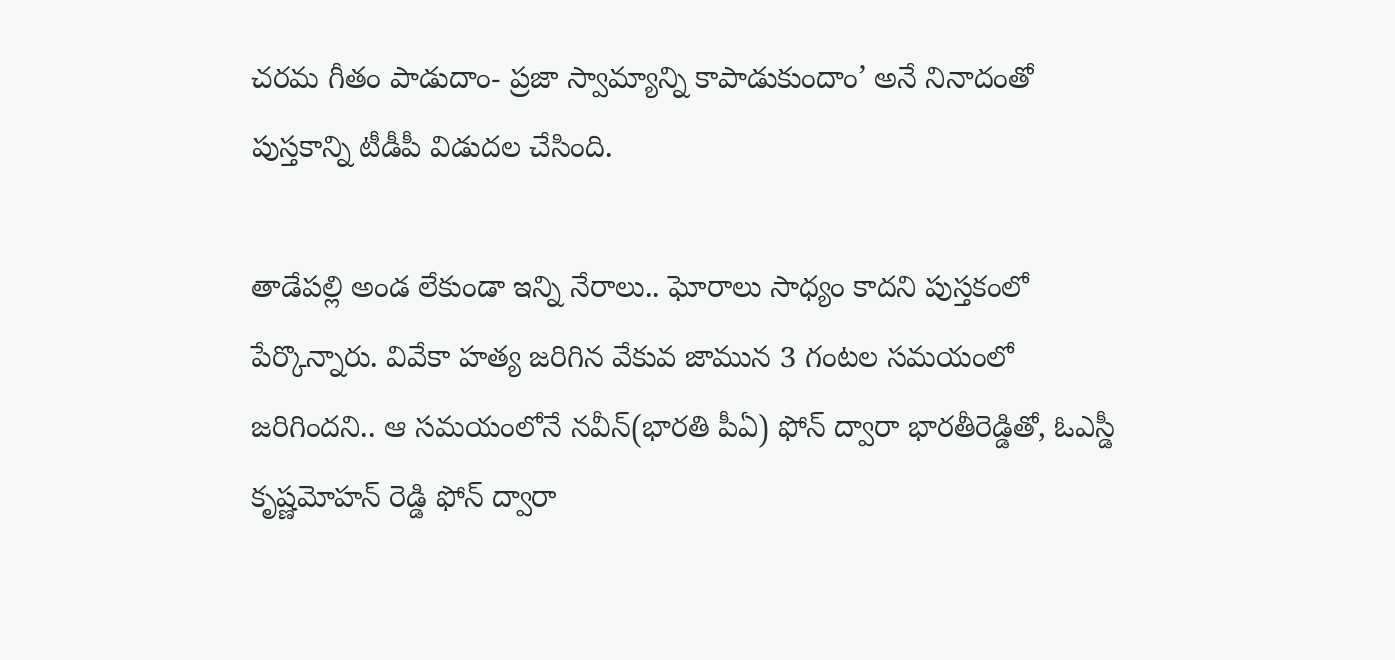చరమ గీతం పాడుదాం- ప్రజా స్వామ్యాన్ని కాపాడుకుందాం’ అనే నినాదంతో పుస్తకాన్ని టీడీపీ విడుదల చేసింది.

తాడేపల్లి అండ లేకుండా ఇన్ని నేరాలు.. ఘోరాలు సాధ్యం కాదని పుస్తకంలో పేర్కొన్నారు. వివేకా హత్య జరిగిన వేకువ జామున 3 గంటల సమయంలో జరిగిందని.. ఆ సమయంలోనే నవీన్(భార‌తి పీఏ) ఫోన్ ద్వారా భారతీరెడ్డితో, ఓఎస్డీ కృష్ణమోహన్ రెడ్డి ఫోన్ ద్వారా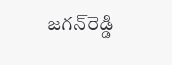జగన్‌రెడ్డి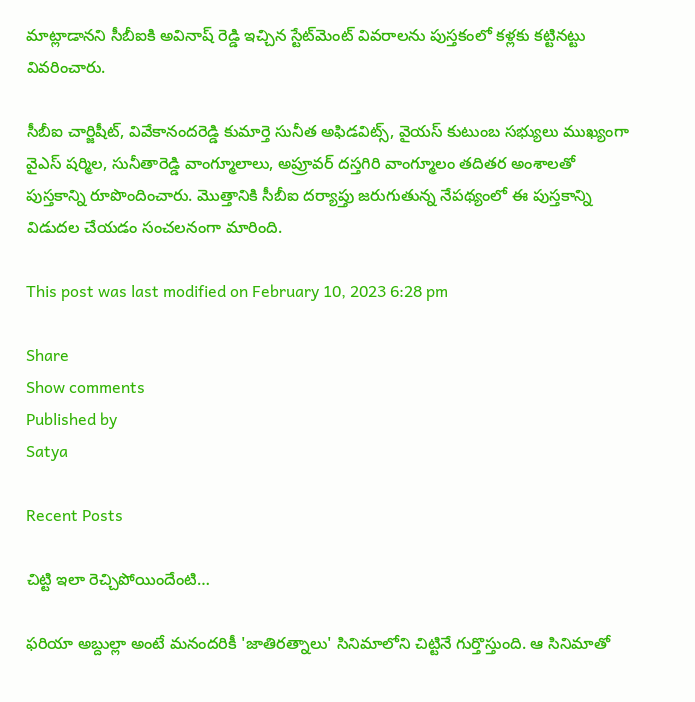మాట్లాడానని సీబీఐకి అవినాష్ రెడ్డి ఇచ్చిన స్టేట్‌మెంట్ వివరాలను పుస్తకంలో క‌ళ్ల‌కు క‌ట్టిన‌ట్టు వివ‌రించారు.

సీబీఐ చార్జిషీట్, వివేకానంద‌రెడ్డి కుమార్తె సునీత అఫిడవిట్స్, వైయస్ కుటుంబ సభ్యులు ముఖ్యంగా వైఎస్ ష‌ర్మిల‌, సునీతారెడ్డి వాంగ్మూలాలు, అప్రూవర్ దస్తగిరి వాంగ్మూలం తదితర అంశాలతో పుస్తకాన్ని రూపొందించారు. మొత్తానికి సీబీఐ ద‌ర్యాప్తు జ‌రుగుతున్న నేప‌థ్యంలో ఈ పుస్త‌కాన్ని విడుద‌ల చేయ‌డం సంచ‌ల‌నంగా మారింది.

This post was last modified on February 10, 2023 6:28 pm

Share
Show comments
Published by
Satya

Recent Posts

చిట్టి ఇలా రెచ్చిపోయిందేంటి…

ఫరియా అబ్దుల్లా అంటే మనందరికీ 'జాతిరత్నాలు' సినిమాలోని చిట్టినే గుర్తొస్తుంది. ఆ సినిమాతో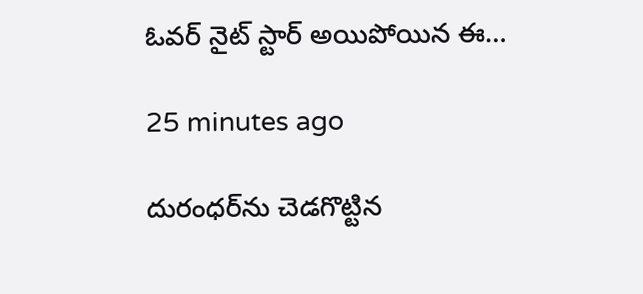ఓవర్ నైట్ స్టార్ అయిపోయిన ఈ…

25 minutes ago

దురంధర్‌ను చెడగొట్టిన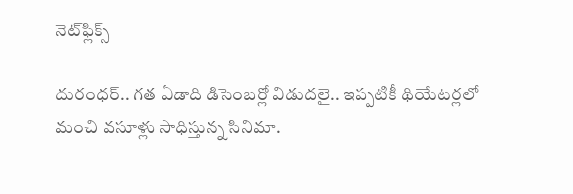నెట్‌ఫ్లిక్స్

దురంధర్.. గత ఏడాది డిసెంబర్లో విడుదలై.. ఇప్పటికీ థియేటర్లలో మంచి వసూళ్లు సాధిస్తున్న సినిమా.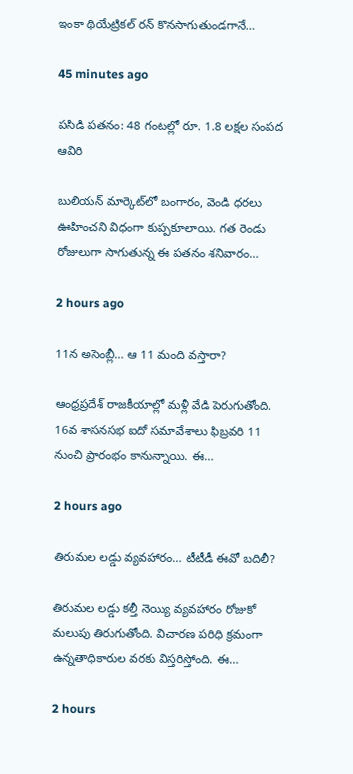ఇంకా థియేట్రికల్ రన్ కొనసాగుతుండగానే…

45 minutes ago

పసిడి పతనం: 48 గంటల్లో రూ. 1.8 లక్షల సంపద ఆవిరి

బులియన్ మార్కెట్‌లో బంగారం, వెండి ధరలు ఊహించని విధంగా కుప్పకూలాయి. గత రెండు రోజులుగా సాగుతున్న ఈ పతనం శనివారం…

2 hours ago

11న అసెంబ్లీ… ఆ 11 మంది వస్తారా?

ఆంధ్రప్రదేశ్ రాజకీయాల్లో మళ్లీ వేడి పెరుగుతోంది. 16వ శాసనసభ ఐదో సమావేశాలు ఫిబ్రవరి 11 నుంచి ప్రారంభం కానున్నాయి. ఈ…

2 hours ago

తిరుమల లడ్డు వ్యవహారం… టీటీడీ ఈవో బదిలీ?

తిరుమల లడ్డు కల్తీ నెయ్యి వ్యవహారం రోజుకో మలుపు తిరుగుతోంది. విచారణ పరిధి క్రమంగా ఉన్నతాధికారుల వరకు విస్తరిస్తోంది. ఈ…

2 hours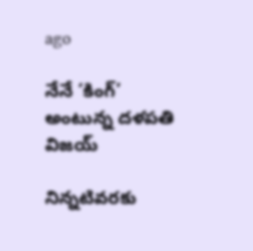ago

నేనే ‘కింగ్’ అంటున్న దళపతి విజయ్

నిన్నటివరకు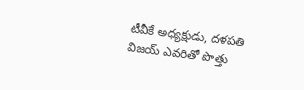టీవీకే అధ్యక్షుడు, దళపతి విజయ్ ఎవరితో పొత్తు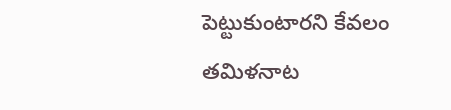పెట్టుకుంటారని కేవలం తమిళనాట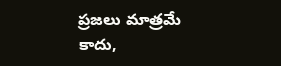ప్రజలు మాత్రమే కాదు,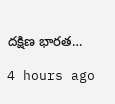దక్షిణ భారత…

4 hours ago